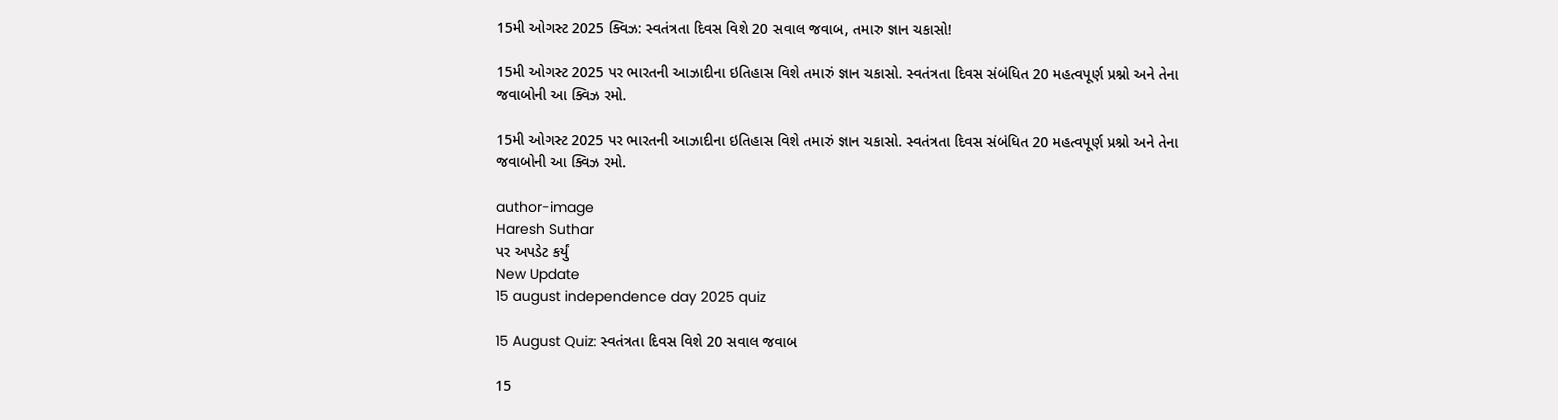15મી ઓગસ્ટ 2025 ક્વિઝ: સ્વતંત્રતા દિવસ વિશે 20 સવાલ જવાબ, તમારુ જ્ઞાન ચકાસો!

15મી ઓગસ્ટ 2025 પર ભારતની આઝાદીના ઇતિહાસ વિશે તમારું જ્ઞાન ચકાસો. સ્વતંત્રતા દિવસ સંબંધિત 20 મહત્વપૂર્ણ પ્રશ્નો અને તેના જવાબોની આ ક્વિઝ રમો.

15મી ઓગસ્ટ 2025 પર ભારતની આઝાદીના ઇતિહાસ વિશે તમારું જ્ઞાન ચકાસો. સ્વતંત્રતા દિવસ સંબંધિત 20 મહત્વપૂર્ણ પ્રશ્નો અને તેના જવાબોની આ ક્વિઝ રમો.

author-image
Haresh Suthar
પર અપડેટ કર્યું
New Update
15 august independence day 2025 quiz

15 August Quiz: સ્વતંત્રતા દિવસ વિશે 20 સવાલ જવાબ

15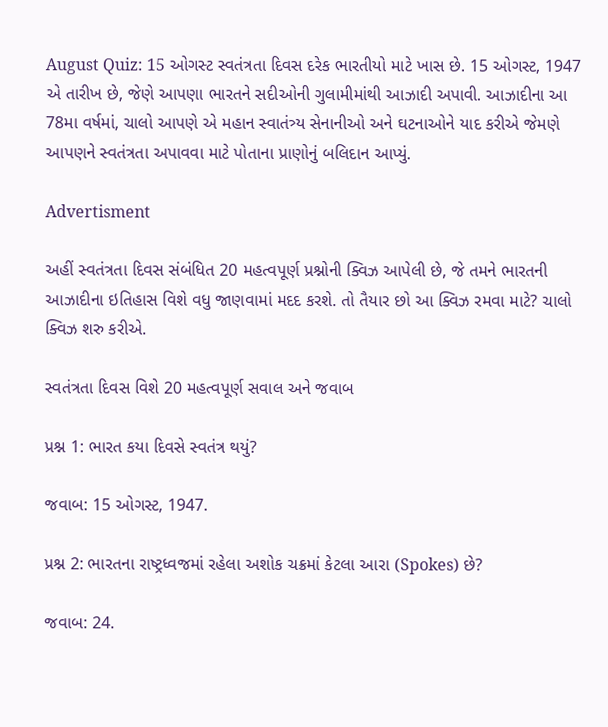August Quiz: 15 ઓગસ્ટ સ્વતંત્રતા દિવસ દરેક ભારતીયો માટે ખાસ છે. 15 ઓગસ્ટ, 1947 એ તારીખ છે, જેણે આપણા ભારતને સદીઓની ગુલામીમાંથી આઝાદી અપાવી. આઝાદીના આ 78મા વર્ષમાં, ચાલો આપણે એ મહાન સ્વાતંત્ર્ય સેનાનીઓ અને ઘટનાઓને યાદ કરીએ જેમણે આપણને સ્વતંત્રતા અપાવવા માટે પોતાના પ્રાણોનું બલિદાન આપ્યું.

Advertisment

અહીં સ્વતંત્રતા દિવસ સંબંધિત 20 મહત્વપૂર્ણ પ્રશ્નોની ક્વિઝ આપેલી છે, જે તમને ભારતની આઝાદીના ઇતિહાસ વિશે વધુ જાણવામાં મદદ કરશે. તો તૈયાર છો આ ક્વિઝ રમવા માટે? ચાલો ક્વિઝ શરુ કરીએ.

સ્વતંત્રતા દિવસ વિશે 20 મહત્વપૂર્ણ સવાલ અને જવાબ

પ્રશ્ન 1: ભારત કયા દિવસે સ્વતંત્ર થયું?

જવાબ: 15 ઓગસ્ટ, 1947.

પ્રશ્ન 2: ભારતના રાષ્ટ્રધ્વજમાં રહેલા અશોક ચક્રમાં કેટલા આરા (Spokes) છે?

જવાબ: 24.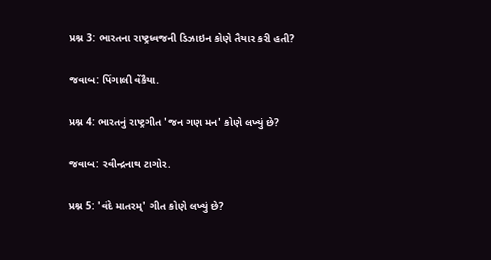પ્રશ્ન 3: ભારતના રાષ્ટ્રધ્વજની ડિઝાઇન કોણે તૈયાર કરી હતી?

જવાબ: પિંગાલી વેંકૈયા.

પ્રશ્ન 4: ભારતનું રાષ્ટ્રગીત 'જન ગણ મન' કોણે લખ્યું છે?

જવાબ: રવીન્દ્રનાથ ટાગોર.

પ્રશ્ન 5: 'વંદે માતરમ્' ગીત કોણે લખ્યું છે?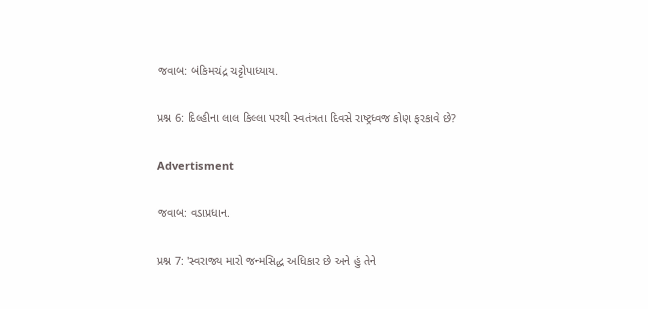જવાબ: બંકિમચંદ્ર ચટ્ટોપાધ્યાય.

પ્રશ્ન 6: દિલ્હીના લાલ કિલ્લા પરથી સ્વતંત્રતા દિવસે રાષ્ટ્રધ્વજ કોણ ફરકાવે છે?

Advertisment

જવાબ: વડાપ્રધાન.

પ્રશ્ન 7: 'સ્વરાજ્ય મારો જન્મસિદ્ધ અધિકાર છે અને હું તેને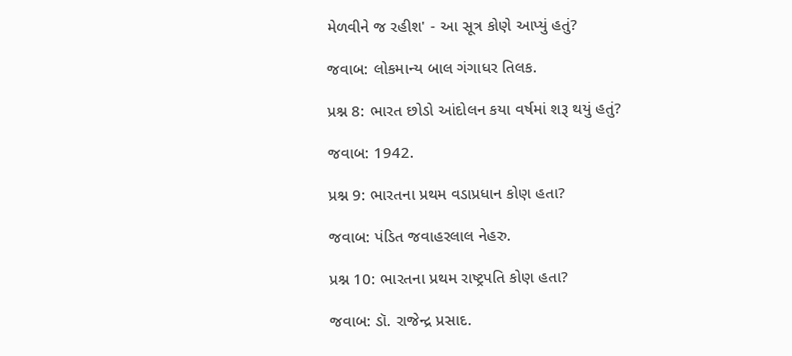મેળવીને જ રહીશ' - આ સૂત્ર કોણે આપ્યું હતું?

જવાબ: લોકમાન્ય બાલ ગંગાધર તિલક.

પ્રશ્ન 8: ભારત છોડો આંદોલન કયા વર્ષમાં શરૂ થયું હતું?

જવાબ: 1942.

પ્રશ્ન 9: ભારતના પ્રથમ વડાપ્રધાન કોણ હતા?

જવાબ: પંડિત જવાહરલાલ નેહરુ.

પ્રશ્ન 10: ભારતના પ્રથમ રાષ્ટ્રપતિ કોણ હતા?

જવાબ: ડૉ. રાજેન્દ્ર પ્રસાદ.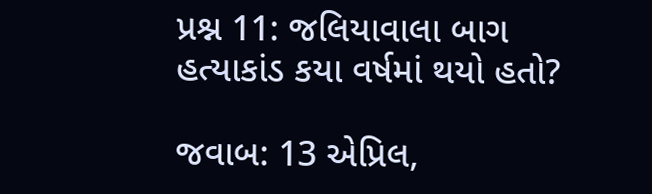પ્રશ્ન 11: જલિયાવાલા બાગ હત્યાકાંડ કયા વર્ષમાં થયો હતો?

જવાબ: 13 એપ્રિલ,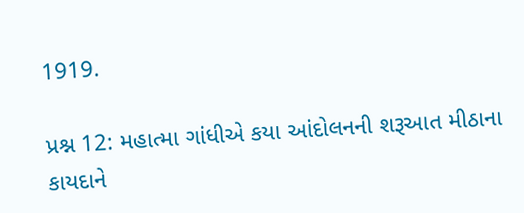1919.

પ્રશ્ન 12: મહાત્મા ગાંધીએ કયા આંદોલનની શરૂઆત મીઠાના કાયદાને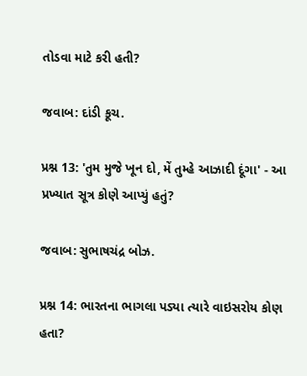તોડવા માટે કરી હતી?

જવાબ: દાંડી કૂચ.

પ્રશ્ન 13: 'તુમ મુજે ખૂન દો, મેં તુમ્હે આઝાદી દૂંગા' - આ પ્રખ્યાત સૂત્ર કોણે આપ્યું હતું?

જવાબ: સુભાષચંદ્ર બોઝ.

પ્રશ્ન 14: ભારતના ભાગલા પડ્યા ત્યારે વાઇસરોય કોણ હતા?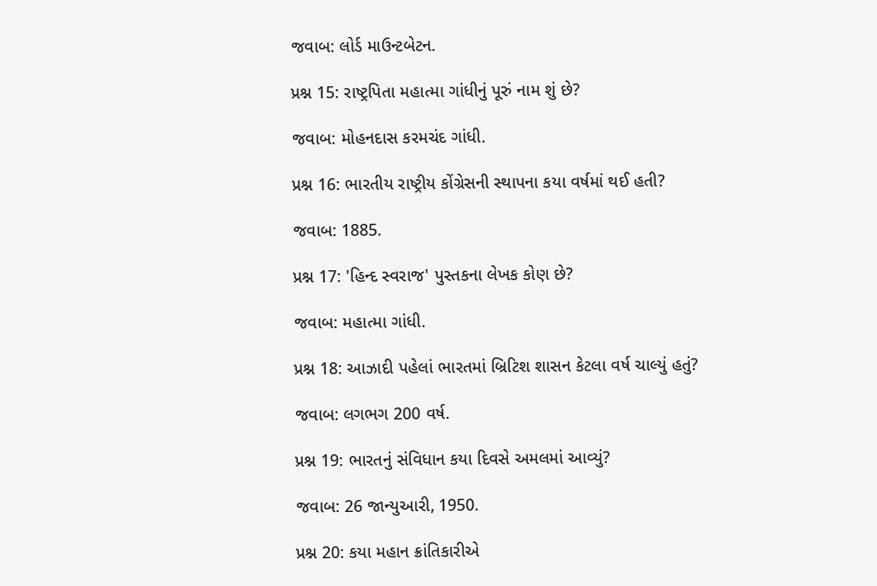જવાબ: લોર્ડ માઉન્ટબેટન.

પ્રશ્ન 15: રાષ્ટ્રપિતા મહાત્મા ગાંધીનું પૂરું નામ શું છે?

જવાબ: મોહનદાસ કરમચંદ ગાંધી.

પ્રશ્ન 16: ભારતીય રાષ્ટ્રીય કોંગ્રેસની સ્થાપના કયા વર્ષમાં થઈ હતી?

જવાબ: 1885.

પ્રશ્ન 17: 'હિન્દ સ્વરાજ' પુસ્તકના લેખક કોણ છે?

જવાબ: મહાત્મા ગાંધી.

પ્રશ્ન 18: આઝાદી પહેલાં ભારતમાં બ્રિટિશ શાસન કેટલા વર્ષ ચાલ્યું હતું?

જવાબ: લગભગ 200 વર્ષ.

પ્રશ્ન 19: ભારતનું સંવિધાન કયા દિવસે અમલમાં આવ્યું?

જવાબ: 26 જાન્યુઆરી, 1950.

પ્રશ્ન 20: કયા મહાન ક્રાંતિકારીએ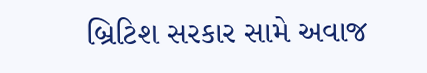બ્રિટિશ સરકાર સામે અવાજ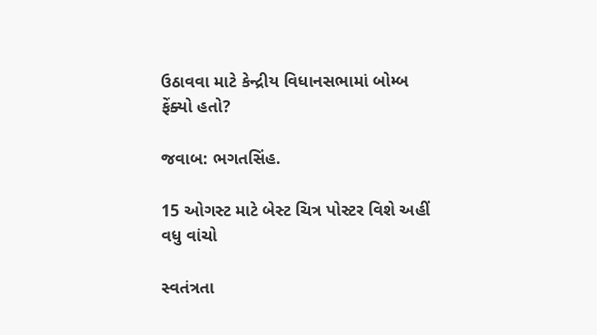ઉઠાવવા માટે કેન્દ્રીય વિધાનસભામાં બોમ્બ ફેંક્યો હતો?

જવાબ: ભગતસિંહ.

15 ઓગસ્ટ માટે બેસ્ટ ચિત્ર પોસ્ટર વિશે અહીં વધુ વાંચો

સ્વતંત્રતા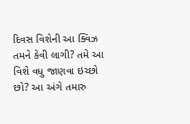દિવસ વિશેની આ ક્વિઝ તમને કેવી લાગી? તમે આ વિશે વધુ જાણવા ઇચ્છો છો? આ અંગે તમારુ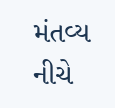મંતવ્ય નીચે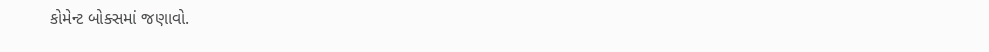કોમેન્ટ બોક્સમાં જણાવો.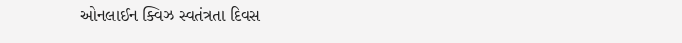ઓનલાઈન ક્વિઝ સ્વતંત્રતા દિવસ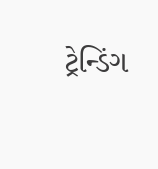ટ્રેન્ડિંગ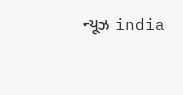ન્યૂઝ india